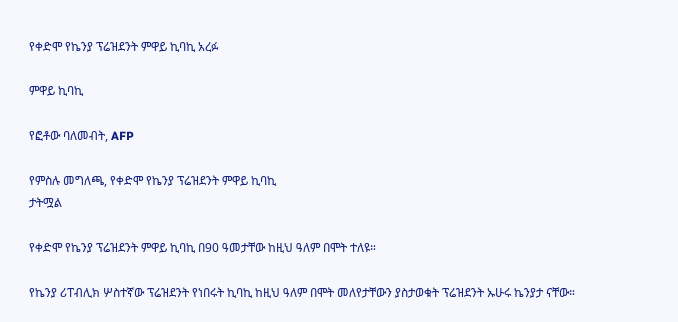የቀድሞ የኬንያ ፕሬዝደንት ምዋይ ኪባኪ አረፉ

ምዋይ ኪባኪ

የፎቶው ባለመብት, AFP

የምስሉ መግለጫ, የቀድሞ የኬንያ ፕሬዝደንት ምዋይ ኪባኪ
ታትሟል

የቀድሞ የኬንያ ፕሬዝደንት ምዋይ ኪባኪ በ90 ዓመታቸው ከዚህ ዓለም በሞት ተለዩ።

የኬንያ ሪፐብሊክ ሦስተኛው ፕሬዝደንት የነበሩት ኪባኪ ከዚህ ዓለም በሞት መለየታቸውን ያስታወቁት ፕሬዝደንት ኡሁሩ ኬንያታ ናቸው።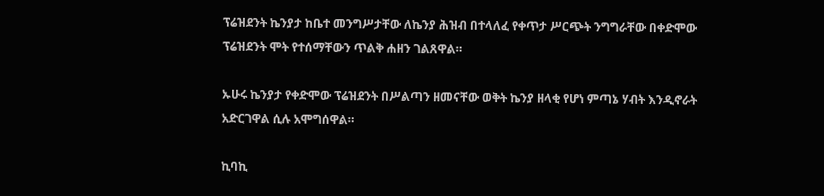ፕሬዝደንት ኬንያታ ከቤተ መንግሥታቸው ለኬንያ ሕዝብ በተላለፈ የቀጥታ ሥርጭት ንግግራቸው በቀድሞው ፕሬዝደንት ሞት የተሰማቸውን ጥልቅ ሐዘን ገልጸዋል።

ኡሁሩ ኬንያታ የቀድሞው ፕሬዝደንት በሥልጣን ዘመናቸው ወቅት ኬንያ ዘላቂ የሆነ ምጣኔ ሃብት እንዲኖራት አድርገዋል ሲሉ አሞግሰዋል።

ኪባኪ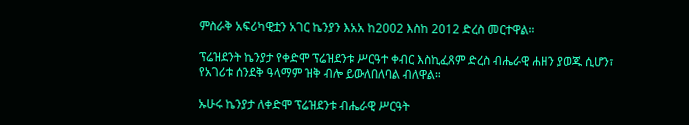ምስራቅ አፍሪካዊቷን አገር ኬንያን እአአ ከ2002 እስከ 2012 ድረስ መርተዋል።

ፕሬዝደንት ኬንያታ የቀድሞ ፕሬዝደንቱ ሥርዓተ ቀብር እስኪፈጸም ድረስ ብሔራዊ ሐዘን ያወጁ ሲሆን፣ የአገሪቱ ሰንደቅ ዓላማም ዝቅ ብሎ ይውለበለባል ብለዋል።

ኡሁሩ ኬንያታ ለቀድሞ ፕሬዝደንቱ ብሔራዊ ሥርዓት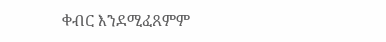ቀብር እንደሚፈጸምም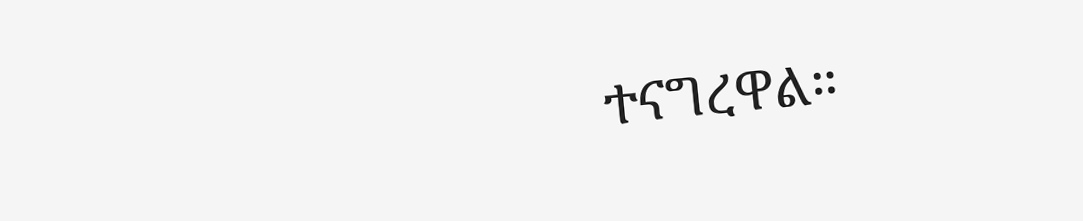ተናግረዋል።